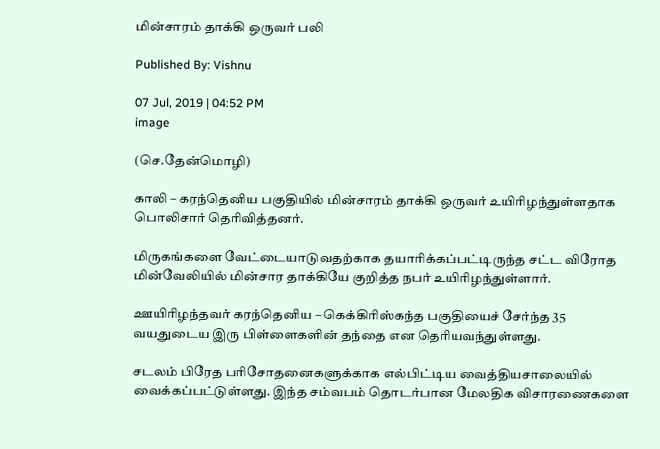மின்சாரம் தாக்கி ஒருவர் பலி

Published By: Vishnu

07 Jul, 2019 | 04:52 PM
image

(செ.தேன்மொழி)

காலி – கரந்தெனிய பகுதியில் மின்சாரம் தாக்கி ஒருவர் உயிரிழந்துள்ளதாக பொலிசார் தெரிவித்தனர்.

மிருகங்களை வேட்டையாடுவதற்காக தயாரிக்கப்பட்டிருந்த சட்ட விரோத மின்வேலியில் மின்சார தாக்கியே குறித்த நபர் உயிரிழந்துள்ளார்.

ஊயிரிழந்தவர் கரந்தெனிய – கெக்கிரிஸ்கந்த பகுதியைச் சேர்ந்த 35 வயதுடைய இரு பிள்ளைகளின் தந்தை என தெரியவந்துள்ளது.

சடலம் பிரேத பரிசோதனைகளுக்காக எல்பிட்டிய வைத்தியசாலையில் வைக்கப்பட்டுள்ளது. இந்த சம்வபம் தொடர்பான மேலதிக விசாரணைகளை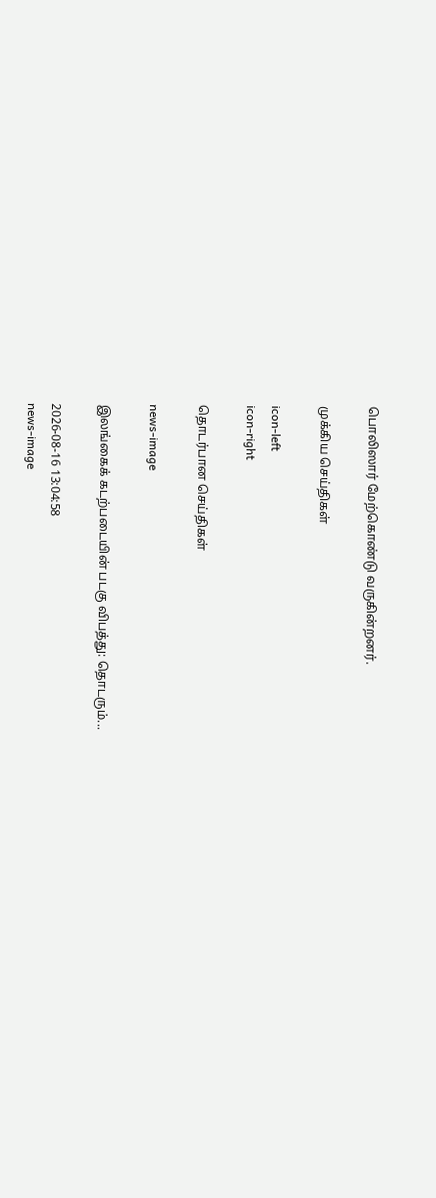பொலிஸார் மேற்கொண்டு வருகின்றனர்.

முக்கிய செய்திகள்

icon-left
icon-right

தொடர்பான செய்திகள்

news-image

இலங்கைக் கடற்படையின் படகு விபத்து: தொடரும்...

2026-08-16 13:04:58
news-image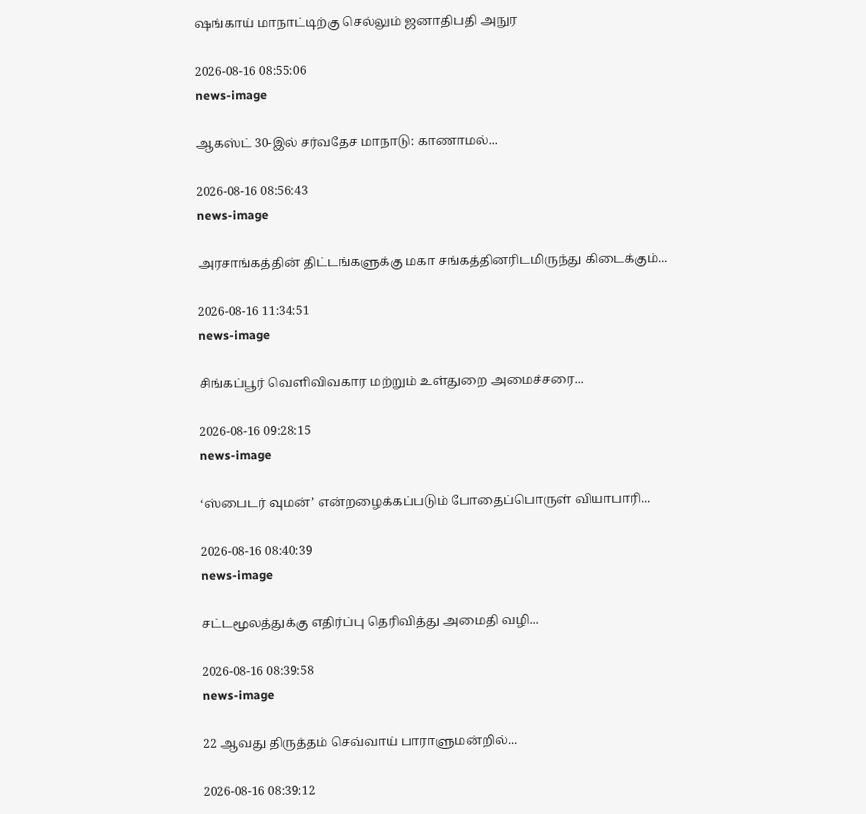ஷங்காய் மாநாட்டிற்கு செல்லும் ஜனாதிபதி அநுர

2026-08-16 08:55:06
news-image

ஆகஸ்ட் 30-இல் சர்வதேச மாநாடு: காணாமல்...

2026-08-16 08:56:43
news-image

அரசாங்கத்தின் திட்டங்களுக்கு மகா சங்கத்தினரிடமிருந்து கிடைக்கும்...

2026-08-16 11:34:51
news-image

சிங்கப்பூர் வெளிவிவகார மற்றும் உள்துறை அமைச்சரை...

2026-08-16 09:28:15
news-image

‘ஸ்பைடர் வுமன்’ என்றழைக்கப்படும் போதைப்பொருள் வியாபாரி...

2026-08-16 08:40:39
news-image

சட்டமூலத்துக்கு எதிர்ப்பு தெரிவித்து அமைதி வழி...

2026-08-16 08:39:58
news-image

22 ஆவது திருத்தம் செவ்வாய் பாராளுமன்றில்...

2026-08-16 08:39:12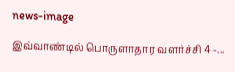news-image

இவ்வாண்டில் பொருளாதார வளர்ச்சி 4 -...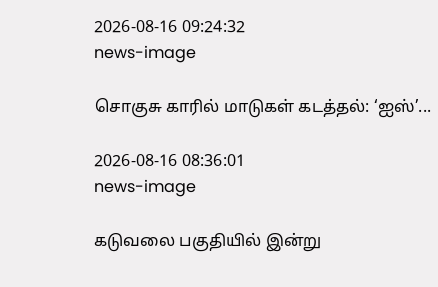2026-08-16 09:24:32
news-image

சொகுசு காரில் மாடுகள் கடத்தல்: ‘ஐஸ்’...

2026-08-16 08:36:01
news-image

கடுவலை பகுதியில் இன்று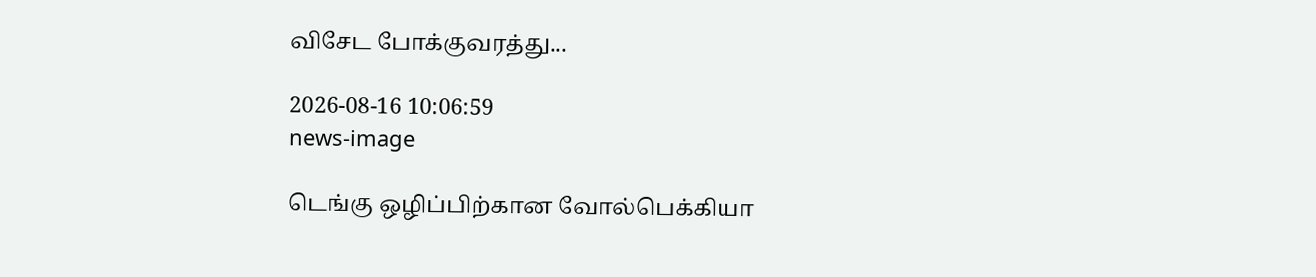விசேட போக்குவரத்து...

2026-08-16 10:06:59
news-image

டெங்கு ஒழிப்பிற்கான வோல்பெக்கியா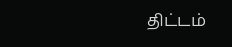திட்டம்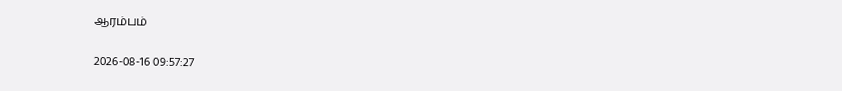ஆரம்பம்

2026-08-16 09:57:27